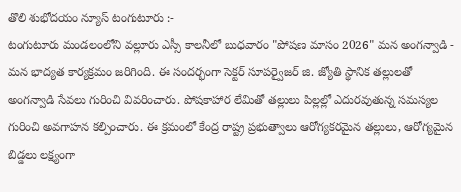తొలి శుభోదయం న్యూస్ టంగుటూరు :-
టంగుటూరు మండలంలోని వల్లూరు ఎస్సీ కాలనీలో బుధవారం "పోషణ మాసం 2026" మన అంగన్వాడి - మన భాద్యత కార్యక్రమం జరిగింది. ఈ సందర్భంగా సెక్టర్ సూపర్వైజర్ జి. జ్యోతి స్థానిక తల్లులతో అంగన్వాడి సేవలు గురించి వివరించారు. పోషకాహార లేమితో తల్లులు పిల్లల్లో ఎదురవుతున్న సమస్యల గురించి అవగాహన కల్పించారు. ఈ క్రమంలో కేంద్ర రాష్ట్ర ప్రభుత్వాలు ఆరోగ్యకరమైన తల్లులు, ఆరోగ్యమైన బిడ్డలు లక్ష్యంగా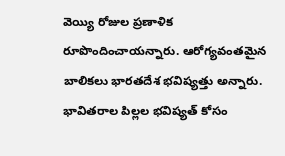వెయ్యి రోజుల ప్రణాళిక రూపొందించాయన్నారు. ఆరోగ్యవంతమైన బాలికలు భారతదేశ భవిష్యత్తు అన్నారు. భావితరాల పిల్లల భవిష్యత్ కోసం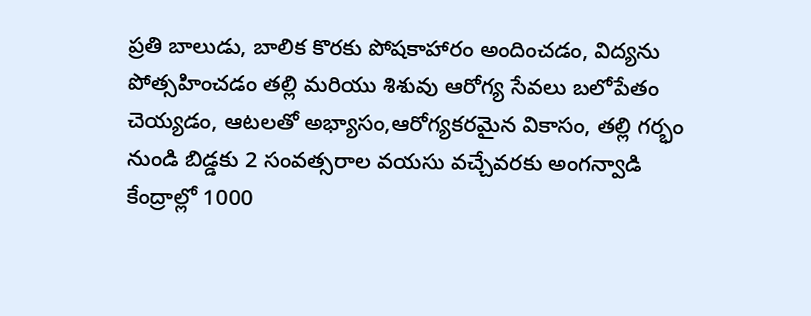ప్రతి బాలుడు, బాలిక కొరకు పోషకాహారం అందించడం, విద్యను పోత్సహించడం తల్లి మరియు శిశువు ఆరోగ్య సేవలు బలోపేతం చెయ్యడం, ఆటలతో అభ్యాసం,ఆరోగ్యకరమైన వికాసం, తల్లి గర్భం నుండి బిడ్డకు 2 సంవత్సరాల వయసు వచ్చేవరకు అంగన్వాడి కేంద్రాల్లో 1000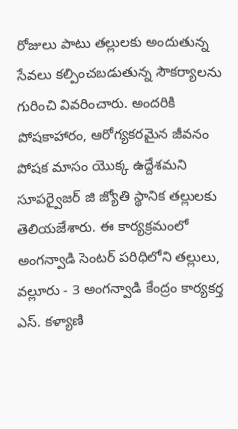రోజులు పాటు తల్లులకు అందుతున్న సేవలు కల్పించబడుతున్న సౌకర్యాలను గురించి వివరించారు. అందరికి పోషకాహారం, ఆరోగ్యకరమైన జీవనం పోషక మాసం యొక్క ఉద్దేశమని సూపర్వైజర్ జి జ్యోతి స్థానిక తల్లులకు తెలియజేశారు. ఈ కార్యక్రమంలో అంగన్వాడి సెంటర్ పరిధిలోని తల్లులు, వల్లూరు - 3 అంగన్వాడి కేంద్రం కార్యకర్త ఎస్. కళ్యాణి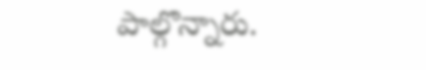పాల్గొన్నారు.